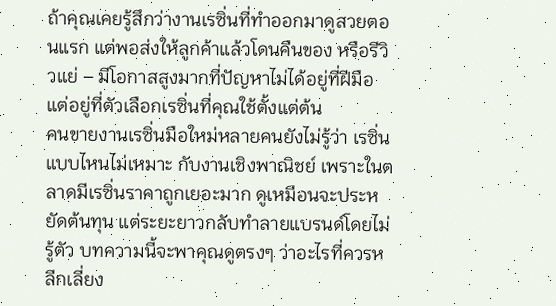ถ้าคุณเคยรู้สึกว่างานเรซิ่นที่ทำออกมาดูสวยตอนแรก แต่พอส่งให้ลูกค้าแล้วโดนคืนของ หรือรีวิวแย่ – มีโอกาสสูงมากที่ปัญหาไม่ได้อยู่ที่ฝีมือ แต่อยู่ที่ตัวเลือกเรซิ่นที่คุณใช้ตั้งแต่ต้น
คนขายงานเรซิ่นมือใหม่หลายคนยังไม่รู้ว่า เรซิ่นแบบไหนไม่เหมาะ กับงานเชิงพาณิชย์ เพราะในตลาดมีเรซิ่นราคาถูกเยอะมาก ดูเหมือนจะประหยัดต้นทุน แต่ระยะยาวกลับทำลายแบรนด์โดยไม่รู้ตัว บทความนี้จะพาคุณดูตรงๆ ว่าอะไรที่ควรหลีกเลี่ยง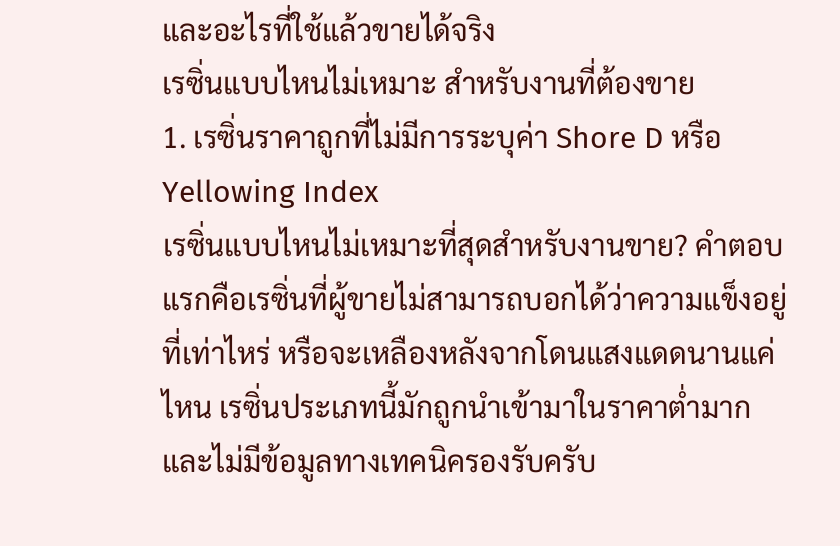และอะไรที่ใช้แล้วขายได้จริง
เรซิ่นแบบไหนไม่เหมาะ สำหรับงานที่ต้องขาย
1. เรซิ่นราคาถูกที่ไม่มีการระบุค่า Shore D หรือ Yellowing Index
เรซิ่นแบบไหนไม่เหมาะที่สุดสำหรับงานขาย? คำตอบแรกคือเรซิ่นที่ผู้ขายไม่สามารถบอกได้ว่าความแข็งอยู่ที่เท่าไหร่ หรือจะเหลืองหลังจากโดนแสงแดดนานแค่ไหน เรซิ่นประเภทนี้มักถูกนำเข้ามาในราคาต่ำมากและไม่มีข้อมูลทางเทคนิครองรับครับ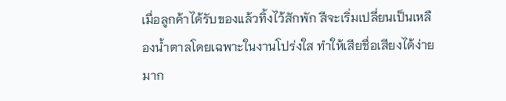เมื่อลูกค้าได้รับของแล้วทิ้งไว้สักพัก สีจะเริ่มเปลี่ยนเป็นเหลืองน้ำตาลโดยเฉพาะในงานโปร่งใส ทำให้เสียชื่อเสียงได้ง่ายมาก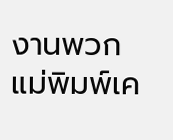งานพวกแม่พิมพ์เค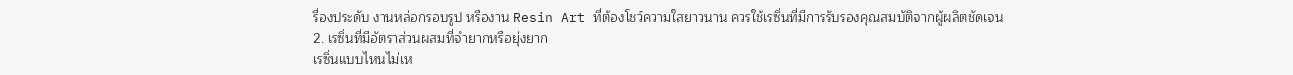รื่องประดับ งานหล่อกรอบรูป หรืองาน Resin Art ที่ต้องโชว์ความใสยาวนาน ควรใช้เรซิ่นที่มีการรับรองคุณสมบัติจากผู้ผลิตชัดเจน
2. เรซิ่นที่มีอัตราส่วนผสมที่จำยากหรือยุ่งยาก
เรซิ่นแบบไหนไม่เห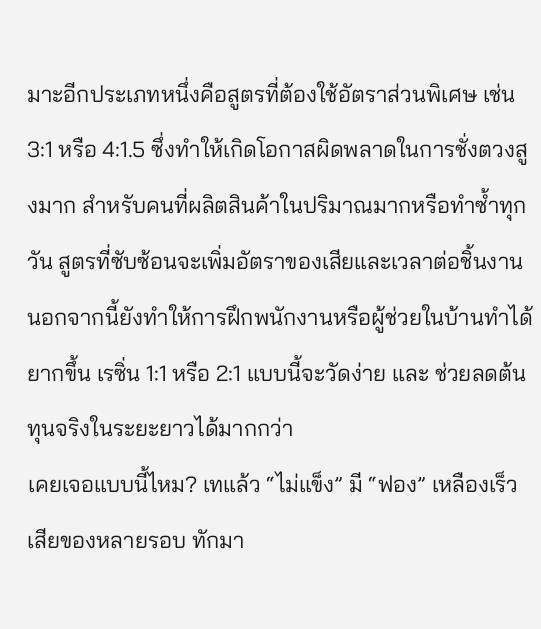มาะอีกประเภทหนึ่งคือสูตรที่ต้องใช้อัตราส่วนพิเศษ เช่น 3:1 หรือ 4:1.5 ซึ่งทำให้เกิดโอกาสผิดพลาดในการชั่งตวงสูงมาก สำหรับคนที่ผลิตสินค้าในปริมาณมากหรือทำซ้ำทุกวัน สูตรที่ซับซ้อนจะเพิ่มอัตราของเสียและเวลาต่อชิ้นงาน นอกจากนี้ยังทำให้การฝึกพนักงานหรือผู้ช่วยในบ้านทำได้ยากขึ้น เรซิ่น 1:1 หรือ 2:1 แบบนี้จะวัดง่าย และ ช่วยลดต้นทุนจริงในระยะยาวได้มากกว่า
เคยเจอแบบนี้ไหม? เทแล้ว “ไม่แข็ง” มี “ฟอง” เหลืองเร็ว เสียของหลายรอบ ทักมา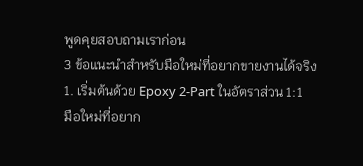พูดคุยสอบถามเราก่อน
3 ข้อแนะนำสำหรับมือใหม่ที่อยากขายงานได้จริง
1. เริ่มต้นด้วย Epoxy 2-Part ในอัตราส่วน 1:1
มือใหม่ที่อยาก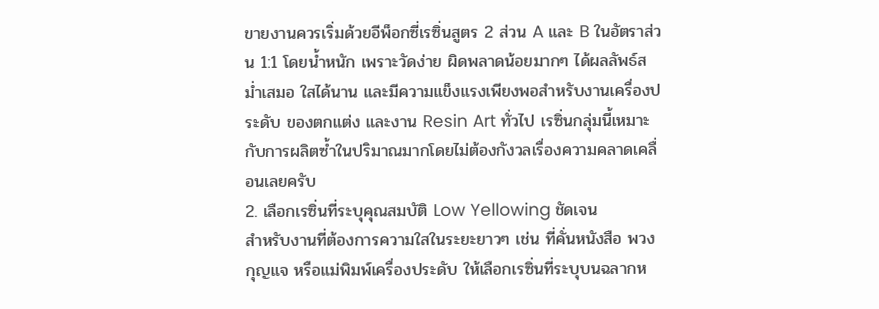ขายงานควรเริ่มด้วยอีพ็อกซี่เรซิ่นสูตร 2 ส่วน A และ B ในอัตราส่วน 1:1 โดยน้ำหนัก เพราะวัดง่าย ผิดพลาดน้อยมากๆ ได้ผลลัพธ์สม่ำเสมอ ใสได้นาน และมีความแข็งแรงเพียงพอสำหรับงานเครื่องประดับ ของตกแต่ง และงาน Resin Art ทั่วไป เรซิ่นกลุ่มนี้เหมาะกับการผลิตซ้ำในปริมาณมากโดยไม่ต้องกังวลเรื่องความคลาดเคลื่อนเลยครับ
2. เลือกเรซิ่นที่ระบุคุณสมบัติ Low Yellowing ชัดเจน
สำหรับงานที่ต้องการความใสในระยะยาวๆ เช่น ที่คั่นหนังสือ พวงกุญแจ หรือแม่พิมพ์เครื่องประดับ ให้เลือกเรซิ่นที่ระบุบนฉลากห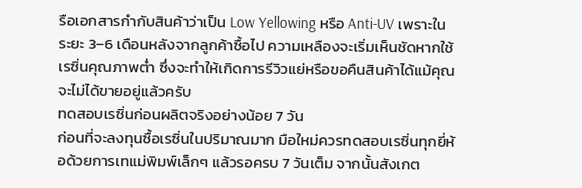รือเอกสารกำกับสินค้าว่าเป็น Low Yellowing หรือ Anti-UV เพราะในระยะ 3–6 เดือนหลังจากลูกค้าซื้อไป ความเหลืองจะเริ่มเห็นชัดหากใช้เรซิ่นคุณภาพต่ำ ซึ่งจะทำให้เกิดการรีวิวแย่หรือขอคืนสินค้าได้แม้คุณจะไม่ได้ขายอยู่แล้วครับ
ทดสอบเรซิ่นก่อนผลิตจริงอย่างน้อย 7 วัน
ก่อนที่จะลงทุนซื้อเรซิ่นในปริมาณมาก มือใหม่ควรทดสอบเรซิ่นทุกยี่ห้อด้วยการเทแม่พิมพ์เล็กๆ แล้วรอครบ 7 วันเต็ม จากนั้นสังเกต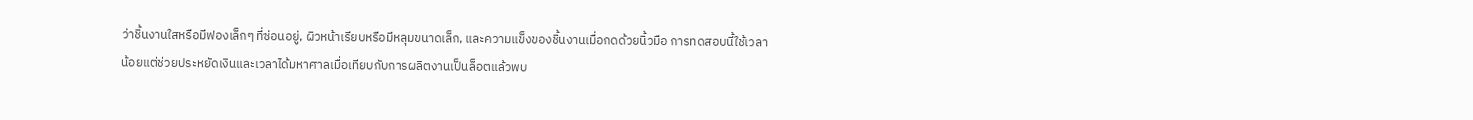ว่าชิ้นงานใสหรือมีฟองเล็กๆ ที่ซ่อนอยู่, ผิวหน้าเรียบหรือมีหลุมขนาดเล็ก, และความแข็งของชิ้นงานเมื่อกดด้วยนิ้วมือ การทดสอบนี้ใช้เวลาน้อยแต่ช่วยประหยัดเงินและเวลาได้มหาศาลเมื่อเทียบกับการผลิตงานเป็นล็อตแล้วพบ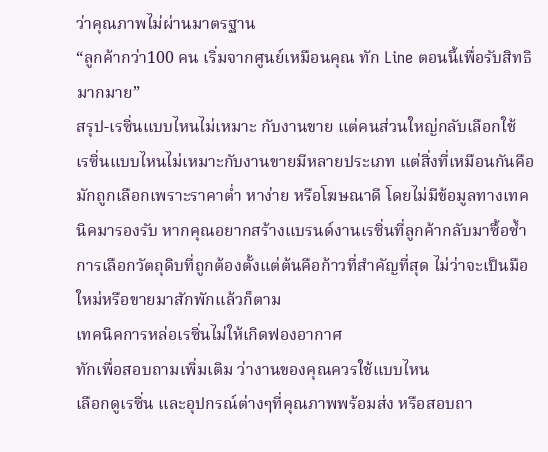ว่าคุณภาพไม่ผ่านมาตรฐาน
“ลูกค้ากว่า100 คน เริ่มจากศูนย์เหมือนคุณ ทัก Line ตอนนี้เพื่อรับสิทธิมากมาย”
สรุป-เรซิ่นแบบไหนไม่เหมาะ กับงานขาย แต่คนส่วนใหญ่กลับเลือกใช้
เรซิ่นแบบไหนไม่เหมาะกับงานขายมีหลายประเภท แต่สิ่งที่เหมือนกันคือมักถูกเลือกเพราะราคาต่ำ หาง่าย หรือโฆษณาดี โดยไม่มีข้อมูลทางเทคนิคมารองรับ หากคุณอยากสร้างแบรนด์งานเรซิ่นที่ลูกค้ากลับมาซื้อซ้ำ การเลือกวัตถุดิบที่ถูกต้องตั้งแต่ต้นคือก้าวที่สำคัญที่สุด ไม่ว่าจะเป็นมือใหม่หรือขายมาสักพักแล้วก็ตาม
เทคนิคการหล่อเรซิ่นไม่ให้เกิดฟองอากาศ
ทักเพื่อสอบถามเพิ่มเติม ว่างานของคุณควรใช้แบบไหน
เลือกดูเรซิ่น และอุปกรณ์ต่างๆที่คุณภาพพร้อมส่ง หรือสอบถา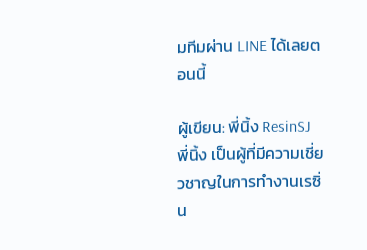มทีมผ่าน LINE ได้เลยตอนนี้

ผู้เขียน: พี่นิ้ง ResinSJ
พี่นิ้ง เป็นผู้ที่มีความเชี่ยวชาญในการทำงานเรซิ่น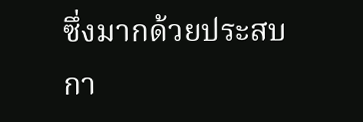ซึ่งมากด้วยประสบกา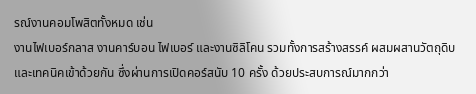รณ์งานคอมโพสิตทั้งหมด เช่น
งานไฟเบอร์กลาส งานคาร์บอน ไฟเบอร์ และงานซิลิโคน รวมทั้งการสร้างสรรค์ ผสมผสานวัตถุดิบ และเทคนิคเข้าด้วยกัน ซึ่งผ่านการเปิดคอร์สนับ 10 ครั้ง ด้วยประสบการณ์มากกว่า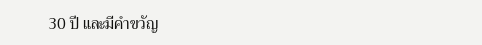30 ปี และมีคำขวัญ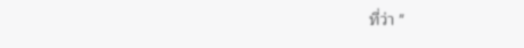ที่ว่า "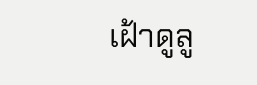เฝ้าดูลู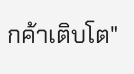กค้าเติบโต"